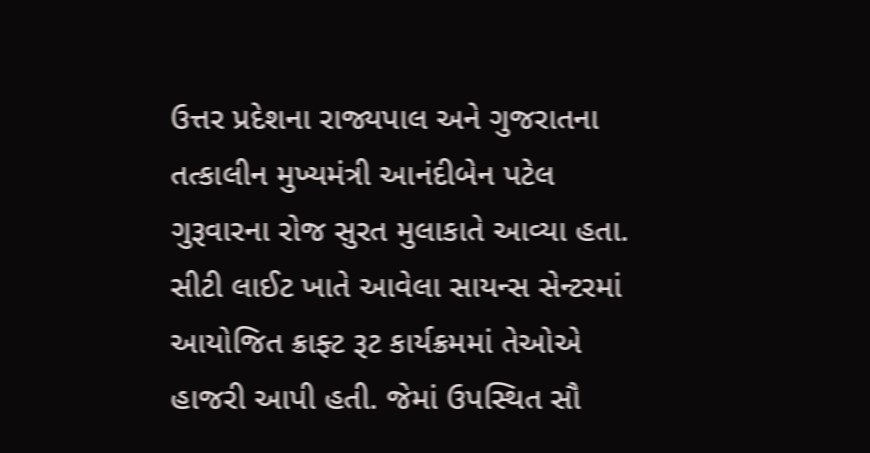ઉત્તર પ્રદેશના રાજ્યપાલ અને ગુજરાતના તત્કાલીન મુખ્યમંત્રી આનંદીબેન પટેલ ગુરૂવારના રોજ સુરત મુલાકાતે આવ્યા હતા. સીટી લાઈટ ખાતે આવેલા સાયન્સ સેન્ટરમાં આયોજિત ક્રાફ્ટ રૂટ કાર્યક્રમમાં તેઓએ હાજરી આપી હતી. જેમાં ઉપસ્થિત સૌ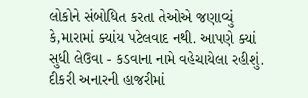લોકોને સંબોધિત કરતા તેઓએ જણાવ્યું કે,મારામાં ક્યાંય પટેલવાદ નથી. આપણે ક્યાં સુધી લેઉવા - કડવાના નામે વહેચાયેલા રહીશું. દીકરી અનારની હાજરીમાં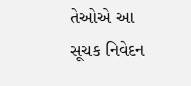તેઓએ આ સૂચક નિવેદન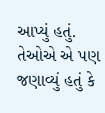આપ્યું હતું. તેઓએ એ પણ જણાવ્યું હતું કે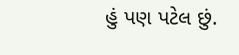હું પણ પટેલ છું.